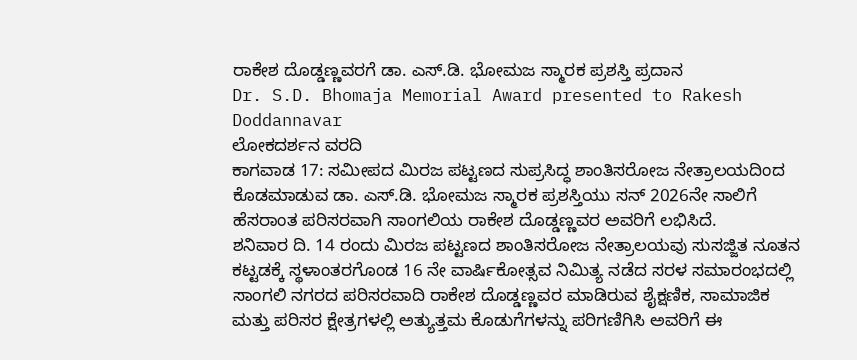ರಾಕೇಶ ದೊಡ್ಡಣ್ಣವರಗೆ ಡಾ. ಎಸ್.ಡಿ. ಭೋಮಜ ಸ್ಮಾರಕ ಪ್ರಶಸ್ತಿ ಪ್ರದಾನ
Dr. S.D. Bhomaja Memorial Award presented to Rakesh Doddannavar
ಲೋಕದರ್ಶನ ವರದಿ
ಕಾಗವಾಡ 17: ಸಮೀಪದ ಮಿರಜ ಪಟ್ಟಣದ ಸುಪ್ರಸಿದ್ಧ ಶಾಂತಿಸರೋಜ ನೇತ್ರಾಲಯದಿಂದ ಕೊಡಮಾಡುವ ಡಾ. ಎಸ್.ಡಿ. ಭೋಮಜ ಸ್ಮಾರಕ ಪ್ರಶಸ್ತಿಯು ಸನ್ 2026ನೇ ಸಾಲಿಗೆ ಹೆಸರಾಂತ ಪರಿಸರವಾಗಿ ಸಾಂಗಲಿಯ ರಾಕೇಶ ದೊಡ್ಡಣ್ಣವರ ಅವರಿಗೆ ಲಭಿಸಿದೆ.
ಶನಿವಾರ ದಿ. 14 ರಂದು ಮಿರಜ ಪಟ್ಟಣದ ಶಾಂತಿಸರೋಜ ನೇತ್ರಾಲಯವು ಸುಸಜ್ಜಿತ ನೂತನ ಕಟ್ಟಡಕ್ಕೆ ಸ್ಥಳಾಂತರಗೊಂಡ 16 ನೇ ವಾರ್ಷಿಕೋತ್ಸವ ನಿಮಿತ್ಯ ನಡೆದ ಸರಳ ಸಮಾರಂಭದಲ್ಲಿ ಸಾಂಗಲಿ ನಗರದ ಪರಿಸರವಾದಿ ರಾಕೇಶ ದೊಡ್ಡಣ್ಣವರ ಮಾಡಿರುವ ಶೈಕ್ಷಣಿಕ, ಸಾಮಾಜಿಕ ಮತ್ತು ಪರಿಸರ ಕ್ಷೇತ್ರಗಳಲ್ಲಿ ಅತ್ಯುತ್ತಮ ಕೊಡುಗೆಗಳನ್ನು ಪರಿಗಣಿಗಿಸಿ ಅವರಿಗೆ ಈ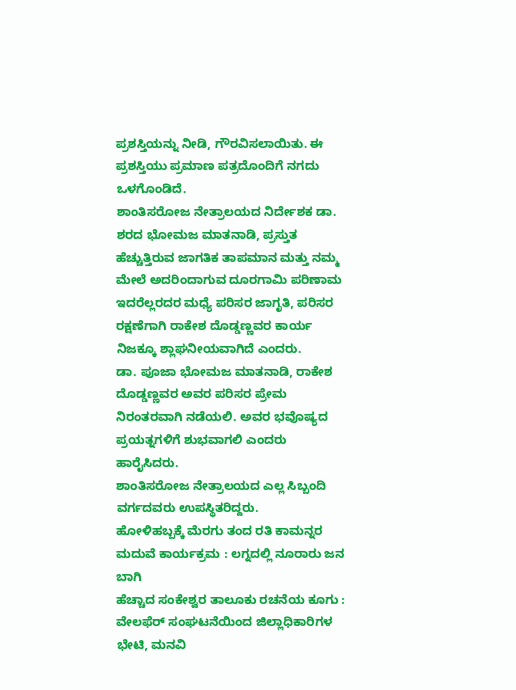ಪ್ರಶಸ್ತಿಯನ್ನು ನೀಡಿ, ಗೌರವಿಸಲಾಯಿತು. ಈ ಪ್ರಶಸ್ತಿಯು ಪ್ರಮಾಣ ಪತ್ರದೊಂದಿಗೆ ನಗದು ಒಳಗೊಂಡಿದೆ.
ಶಾಂತಿಸರೋಜ ನೇತ್ರಾಲಯದ ನಿರ್ದೇಶಕ ಡಾ. ಶರದ ಭೋಮಜ ಮಾತನಾಡಿ, ಪ್ರಸ್ತುತ ಹೆಚ್ಚುತ್ತಿರುವ ಜಾಗತಿಕ ತಾಪಮಾನ ಮತ್ತು ನಮ್ಮ ಮೇಲೆ ಅದರಿಂದಾಗುವ ದೂರಗಾಮಿ ಪರಿಣಾಮ ಇದರೆಲ್ಲರದರ ಮಧ್ಯೆ ಪರಿಸರ ಜಾಗೃತಿ, ಪರಿಸರ ರಕ್ಷಣೆಗಾಗಿ ರಾಕೇಶ ದೊಡ್ಡಣ್ಣವರ ಕಾರ್ಯ ನಿಜಕ್ಕೂ ಶ್ಲಾಘನೀಯವಾಗಿದೆ ಎಂದರು.
ಡಾ. ಪೂಜಾ ಭೋಮಜ ಮಾತನಾಡಿ, ರಾಕೇಶ ದೊಡ್ಡಣ್ಣವರ ಅವರ ಪರಿಸರ ಪ್ರೇಮ ನಿರಂತರವಾಗಿ ನಡೆಯಲಿ. ಅವರ ಭವೊಷ್ಯದ ಪ್ರಯತ್ನಗಳಿಗೆ ಶುಭವಾಗಲಿ ಎಂದರು ಹಾರೈಸಿದರು.
ಶಾಂತಿಸರೋಜ ನೇತ್ರಾಲಯದ ಎಲ್ಲ ಸಿಬ್ಬಂದಿ ವರ್ಗದವರು ಉಪಸ್ಥಿತರಿದ್ದರು.
ಹೋಳಿಹಬ್ಬಕ್ಕೆ ಮೆರಗು ತಂದ ರತಿ ಕಾಮನ್ನರ ಮದುವೆ ಕಾರ್ಯಕ್ರಮ : ಲಗ್ನದಲ್ಲಿ ನೂರಾರು ಜನ ಬಾಗಿ
ಹೆಚ್ಚಾದ ಸಂಕೇಶ್ವರ ತಾಲೂಕು ರಚನೆಯ ಕೂಗು : ವೇಲಫೆರ್ ಸಂಘಟನೆಯಿಂದ ಜಿಲ್ಲಾಧಿಕಾರಿಗಳ ಭೇಟಿ, ಮನವಿ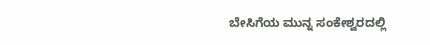ಬೇಸಿಗೆಯ ಮುನ್ನ ಸಂಕೇಶ್ವರದಲ್ಲಿ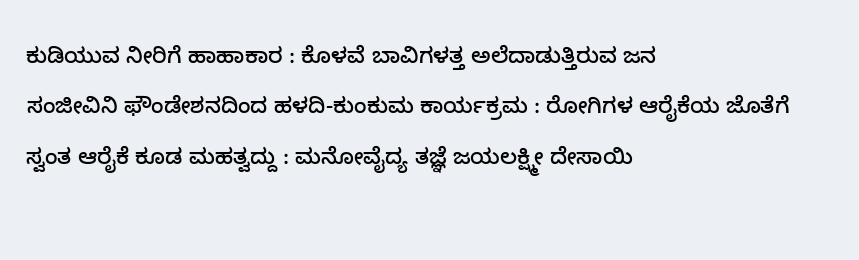ಕುಡಿಯುವ ನೀರಿಗೆ ಹಾಹಾಕಾರ : ಕೊಳವೆ ಬಾವಿಗಳತ್ತ ಅಲೆದಾಡುತ್ತಿರುವ ಜನ
ಸಂಜೀವಿನಿ ಫೌಂಡೇಶನದಿಂದ ಹಳದಿ-ಕುಂಕುಮ ಕಾರ್ಯಕ್ರಮ : ರೋಗಿಗಳ ಆರೈಕೆಯ ಜೊತೆಗೆ ಸ್ವಂತ ಆರೈಕೆ ಕೂಡ ಮಹತ್ವದ್ದು : ಮನೋವೈದ್ಯ ತಜ್ಞೆ ಜಯಲಕ್ಷ್ಮೀ ದೇಸಾಯಿ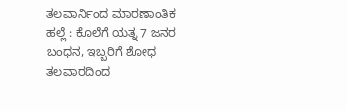ತಲವಾರ್ನಿಂದ ಮಾರಣಾಂತಿಕ ಹಲ್ಲೆ : ಕೊಲೆಗೆ ಯತ್ನ 7 ಜನರ ಬಂಧನ, ಇಬ್ಬರಿಗೆ ಶೋಧ
ತಲವಾರದಿಂದ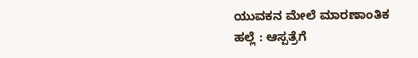ಯುವಕನ ಮೇಲೆ ಮಾರಣಾಂತಿಕ ಹಲ್ಲೆ : ಆಸ್ಪತ್ರೆಗೆ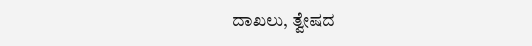ದಾಖಲು, ತ್ವೇಷದ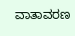ವಾತಾವರಣ